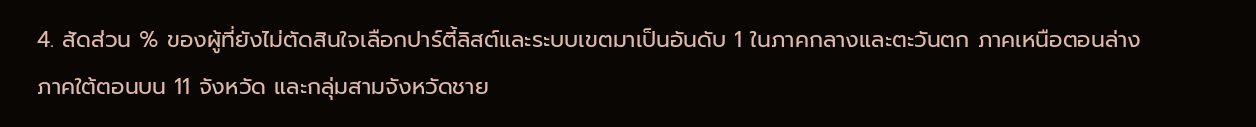4. สัดส่วน % ของผู้ที่ยังไม่ตัดสินใจเลือกปาร์ตี้ลิสต์และระบบเขตมาเป็นอันดับ 1 ในภาคกลางและตะวันตก ภาคเหนือตอนล่าง ภาคใต้ตอนบน 11 จังหวัด และกลุ่มสามจังหวัดชาย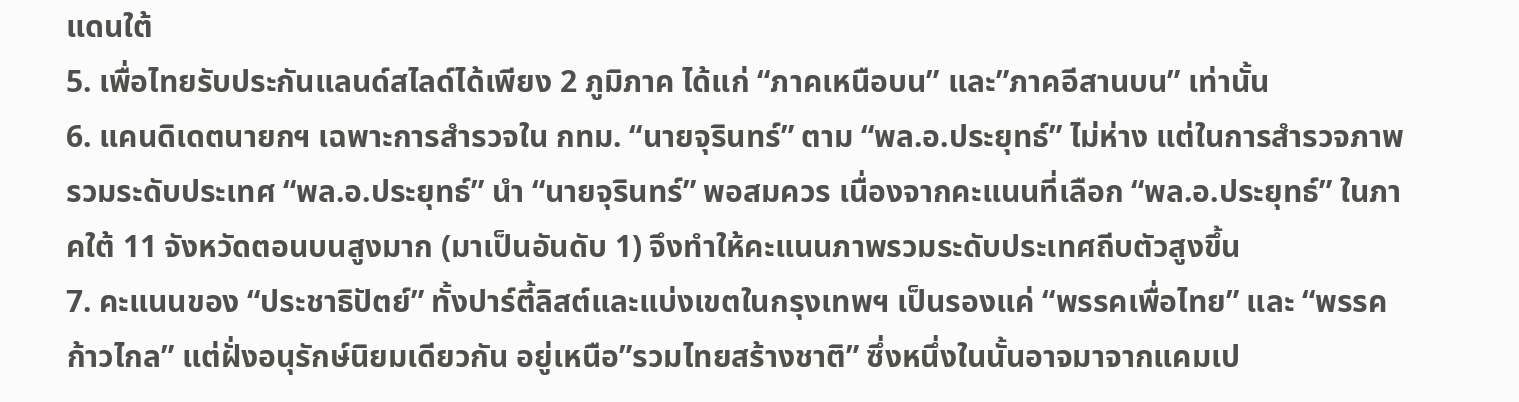แดนใต้
5. เพื่อไทยรับประกันแลนด์สไลด์ได้เพียง 2 ภูมิภาค ได้แก่ “ภาคเหนือบน” และ”ภาคอีสานบน” เท่านั้น
6. แคนดิเดตนายกฯ เฉพาะการสำรวจใน กทม. “นายจุรินทร์” ตาม “พล.อ.ประยุทธ์” ไม่ห่าง แต่ในการสำรวจภาพรวมระดับประเทศ “พล.อ.ประยุทธ์” นำ “นายจุรินทร์” พอสมควร เนื่องจากคะแนนที่เลือก “พล.อ.ประยุทธ์” ในภาคใต้ 11 จังหวัดตอนบนสูงมาก (มาเป็นอันดับ 1) จึงทำให้คะแนนภาพรวมระดับประเทศถีบตัวสูงขึ้น
7. คะแนนของ “ประชาธิปัตย์” ทั้งปาร์ตี้ลิสต์และแบ่งเขตในกรุงเทพฯ เป็นรองแค่ “พรรคเพื่อไทย” และ “พรรคก้าวไกล” แต่ฝั่งอนุรักษ์นิยมเดียวกัน อยู่เหนือ”รวมไทยสร้างชาติ” ซึ่งหนึ่งในนั้นอาจมาจากแคมเป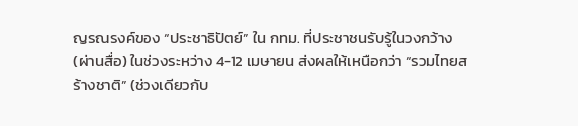ญรณรงค์ของ “ประชาธิปัตย์” ใน กทม. ที่ประชาชนรับรู้ในวงกว้าง (ผ่านสื่อ) ในช่วงระหว่าง 4-12 เมษายน ส่งผลให้เหนือกว่า “รวมไทยสร้างชาติ” (ช่วงเดียวกับ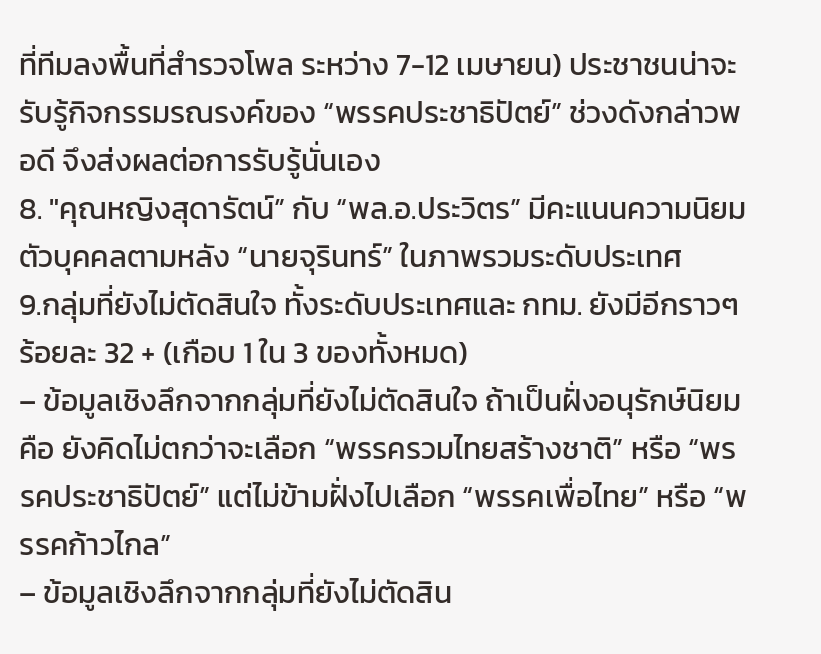ที่ทีมลงพื้นที่สำรวจโพล ระหว่าง 7-12 เมษายน) ประชาชนน่าจะรับรู้กิจกรรมรณรงค์ของ “พรรคประชาธิปัตย์” ช่วงดังกล่าวพอดี จึงส่งผลต่อการรับรู้นั่นเอง
8. "คุณหญิงสุดารัตน์” กับ “พล.อ.ประวิตร” มีคะแนนความนิยมตัวบุคคลตามหลัง “นายจุรินทร์” ในภาพรวมระดับประเทศ
9.กลุ่มที่ยังไม่ตัดสินใจ ทั้งระดับประเทศและ กทม. ยังมีอีกราวๆ ร้อยละ 32 + (เกือบ 1 ใน 3 ของทั้งหมด)
– ข้อมูลเชิงลึกจากกลุ่มที่ยังไม่ตัดสินใจ ถ้าเป็นฝั่งอนุรักษ์นิยม คือ ยังคิดไม่ตกว่าจะเลือก “พรรครวมไทยสร้างชาติ” หรือ “พรรคประชาธิปัตย์” แต่ไม่ข้ามฝั่งไปเลือก “พรรคเพื่อไทย” หรือ “พรรคก้าวไกล”
– ข้อมูลเชิงลึกจากกลุ่มที่ยังไม่ตัดสิน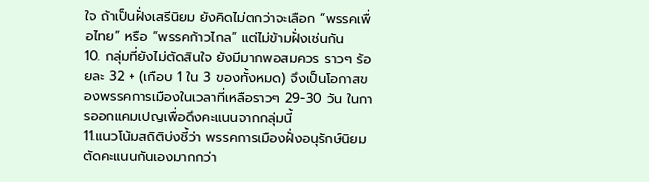ใจ ถ้าเป็นฝั่งเสรีนิยม ยังคิดไม่ตกว่าจะเลือก “พรรคเพื่อไทย” หรือ “พรรคก้าวไกล” แต่ไม่ข้ามฝั่งเช่นกัน
10. กลุ่มที่ยังไม่ตัดสินใจ ยังมีมากพอสมควร ราวๆ ร้อยละ 32 + (เกือบ 1 ใน 3 ของทั้งหมด) จึงเป็นโอกาสของพรรคการเมืองในเวลาที่เหลือราวๆ 29-30 วัน ในการออกแคมเปญเพื่อดึงคะแนนจากกลุ่มนี้
11.แนวโน้มสถิติบ่งชี้ว่า พรรคการเมืองฝั่งอนุรักษ์นิยมตัดคะแนนกันเองมากกว่า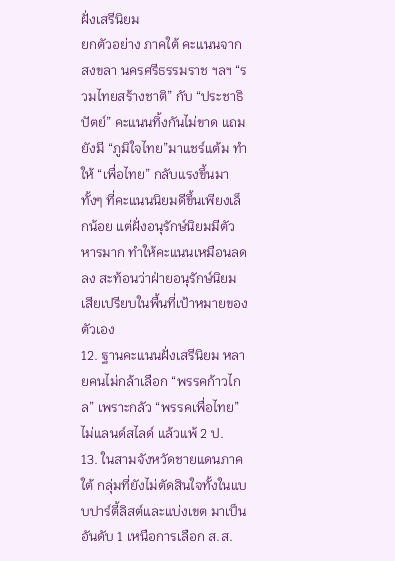ฝั่งเสรีนิยม
ยกตัวอย่าง ภาคใต้ คะแนนจากสงขลา นครศรีธรรมราช ฯลฯ “รวมไทยสร้างชาติ” กับ “ประชาธิปัตย์” คะแนนทิ้งกันไม่ขาด แถมยังมี “ภูมิใจไทย”มาแชร์แต้ม ทำให้ “เพื่อไทย” กลับแรงขึ้นมา ทั้งๆ ที่คะแนนนิยมดีขึ้นเพียงเล็กน้อย แต่ฝั่งอนุรักษ์นิยมมีตัวหารมาก ทำให้คะแนนเหมือนลดลง สะท้อนว่าฝ่ายอนุรักษ์นิยมเสียเปรียบในพื้นที่เป้าหมายของตัวเอง
12. ฐานคะแนนฝั่งเสรีนิยม หลายคนไม่กล้าเลือก “พรรคก้าวไกล” เพราะกลัว “พรรคเพื่อไทย” ไม่แลนด์สไลด์ แล้วแพ้ 2 ป.
13. ในสามจังหวัดชายแดนภาคใต้ กลุ่มที่ยังไม่ตัดสินใจทั้งในแบบปาร์ตี้ลิสต์และแบ่งเขต มาเป็นอันดับ 1 เหนือการเลือก ส.ส.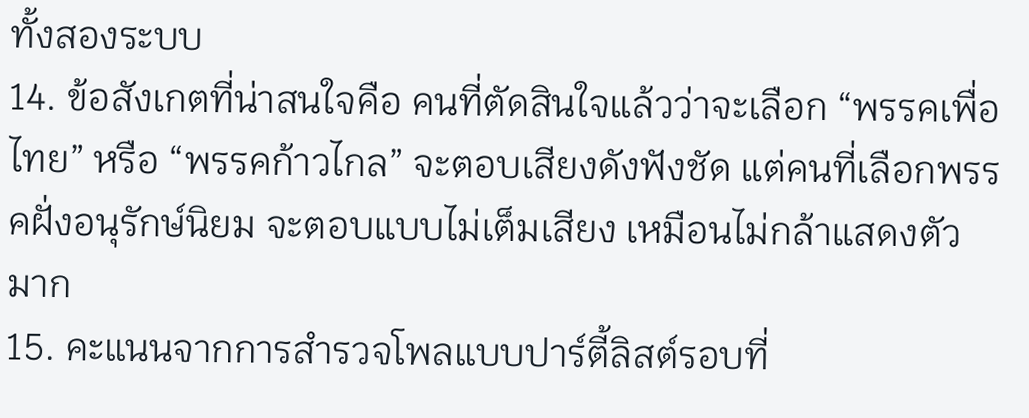ทั้งสองระบบ
14. ข้อสังเกตที่น่าสนใจคือ คนที่ตัดสินใจแล้วว่าจะเลือก “พรรคเพื่อไทย” หรือ “พรรคก้าวไกล” จะตอบเสียงดังฟังชัด แต่คนที่เลือกพรรคฝั่งอนุรักษ์นิยม จะตอบแบบไม่เต็มเสียง เหมือนไม่กล้าแสดงตัวมาก
15. คะแนนจากการสำรวจโพลแบบปาร์ตี้ลิสต์รอบที่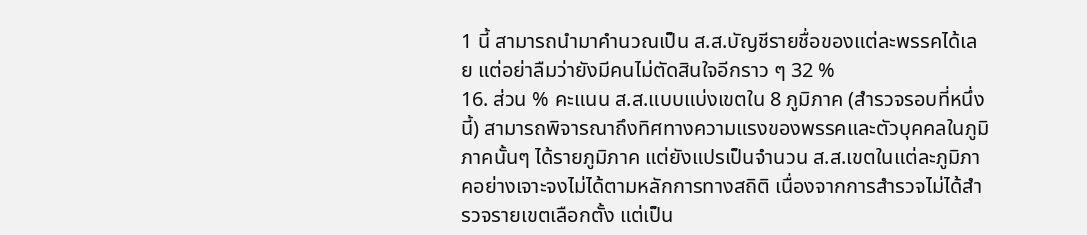1 นี้ สามารถนำมาคำนวณเป็น ส.ส.บัญชีรายชื่อของแต่ละพรรคได้เลย แต่อย่าลืมว่ายังมีคนไม่ตัดสินใจอีกราว ๆ 32 %
16. ส่วน % คะแนน ส.ส.แบบแบ่งเขตใน 8 ภูมิภาค (สำรวจรอบที่หนึ่งนี้) สามารถพิจารณาถึงทิศทางความแรงของพรรคและตัวบุคคลในภูมิภาคนั้นๆ ได้รายภูมิภาค แต่ยังแปรเป็นจำนวน ส.ส.เขตในแต่ละภูมิภาคอย่างเจาะจงไม่ได้ตามหลักการทางสถิติ เนื่องจากการสำรวจไม่ได้สำรวจรายเขตเลือกตั้ง แต่เป็น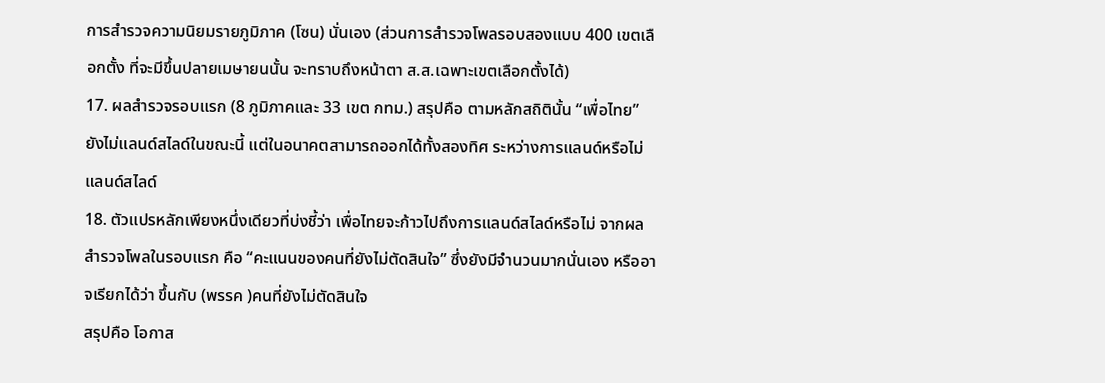การสำรวจความนิยมรายภูมิภาค (โซน) นั่นเอง (ส่วนการสำรวจโพลรอบสองแบบ 400 เขตเลือกตั้ง ที่จะมีขึ้นปลายเมษายนนั้น จะทราบถึงหน้าตา ส.ส.เฉพาะเขตเลือกตั้งได้)
17. ผลสำรวจรอบแรก (8 ภูมิภาคและ 33 เขต กทม.) สรุปคือ ตามหลักสถิตินั้น “เพื่อไทย” ยังไม่แลนด์สไลด์ในขณะนี้ แต่ในอนาคตสามารถออกได้ทั้งสองทิศ ระหว่างการแลนด์หรือไม่แลนด์สไลด์
18. ตัวแปรหลักเพียงหนึ่งเดียวที่บ่งชี้ว่า เพื่อไทยจะก้าวไปถึงการแลนด์สไลด์หรือไม่ จากผลสำรวจโพลในรอบแรก คือ “คะแนนของคนที่ยังไม่ตัดสินใจ” ซึ่งยังมีจำนวนมากนั่นเอง หรืออาจเรียกได้ว่า ขึ้นกับ (พรรค )คนที่ยังไม่ตัดสินใจ
สรุปคือ โอกาส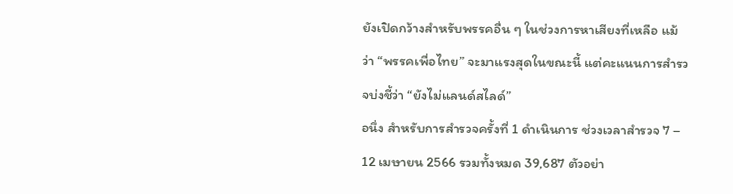ยังเปิดกว้างสำหรับพรรคอื่น ๆ ในช่วงการหาเสียงที่เหลือ แม้ว่า “พรรคเพื่อไทย” จะมาแรงสุดในขณะนี้ แต่คะแนนการสำรวจบ่งชี้ว่า “ยังไม่แลนด์สไลด์”
อนึ่ง สำหรับการสำรวจครั้งที่ 1 ดำเนินการ ช่วงเวลาสำรวจ 7 – 12 เมษายน 2566 รวมทั้งหมด 39,687 ตัวอย่า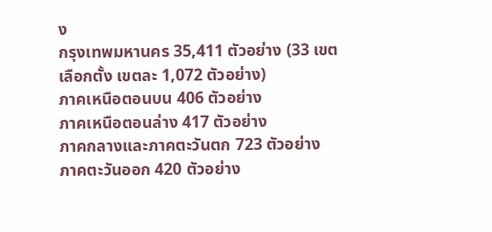ง
กรุงเทพมหานคร 35,411 ตัวอย่าง (33 เขตเลือกตั้ง เขตละ 1,072 ตัวอย่าง)
ภาคเหนือตอนบน 406 ตัวอย่าง
ภาคเหนือตอนล่าง 417 ตัวอย่าง
ภาคกลางและภาคตะวันตก 723 ตัวอย่าง
ภาคตะวันออก 420 ตัวอย่าง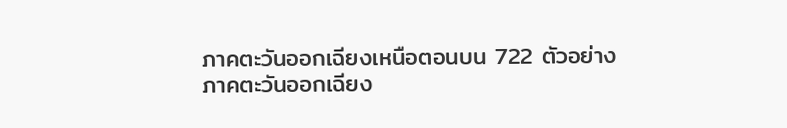ภาคตะวันออกเฉียงเหนือตอนบน 722 ตัวอย่าง
ภาคตะวันออกเฉียง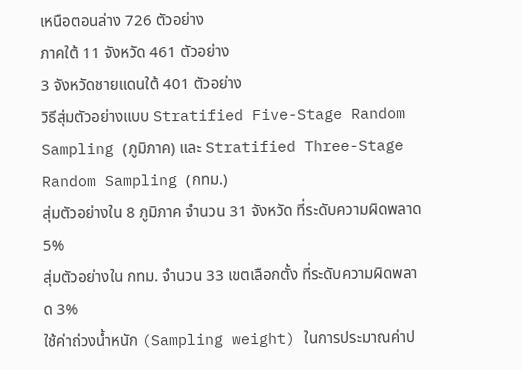เหนือตอนล่าง 726 ตัวอย่าง
ภาคใต้ 11 จังหวัด 461 ตัวอย่าง
3 จังหวัดชายแดนใต้ 401 ตัวอย่าง
วิธีสุ่มตัวอย่างแบบ Stratified Five-Stage Random Sampling (ภูมิภาค) และ Stratified Three-Stage Random Sampling (กทม.)
สุ่มตัวอย่างใน 8 ภูมิภาค จำนวน 31 จังหวัด ที่ระดับความผิดพลาด 5%
สุ่มตัวอย่างใน กทม. จำนวน 33 เขตเลือกตั้ง ที่ระดับความผิดพลาด 3%
ใช้ค่าถ่วงน้ำหนัก (Sampling weight) ในการประมาณค่าป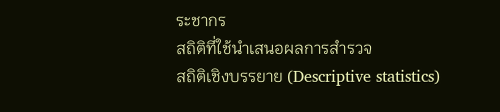ระชากร
สถิติที่ใช้นำเสนอผลการสำรวจ
สถิติเชิงบรรยาย (Descriptive statistics)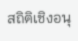สถิติเชิงอนุ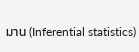มาน (Inferential statistics)